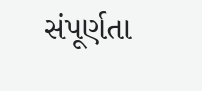સંપૂર્ણતા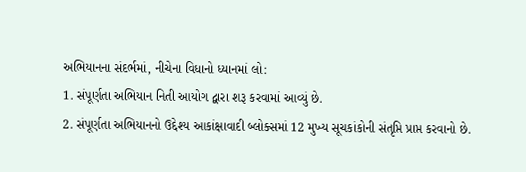અભિયાનના સંદર્ભમાં, નીચેના વિધાનો ધ્યાનમાં લો:
1. સંપૂર્ણતા અભિયાન નિતી આયોગ દ્વારા શરૂ કરવામાં આવ્યું છે.
2. સંપૂર્ણતા અભિયાનનો ઉદ્દેશ્ય આકાંક્ષાવાદી બ્લોક્સમાં 12 મુખ્ય સૂચકાંકોની સંતૃપ્તિ પ્રાપ્ત કરવાનો છે.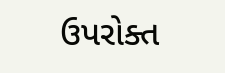ઉપરોક્ત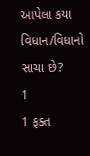આપેલા કયા વિધાન/વિધાનો સાચા છે?
1
1 ફક્ત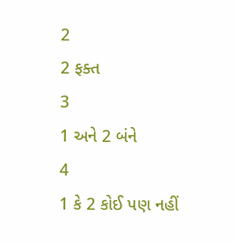2
2 ફક્ત
3
1 અને 2 બંને
4
1 કે 2 કોઈ પણ નહીં